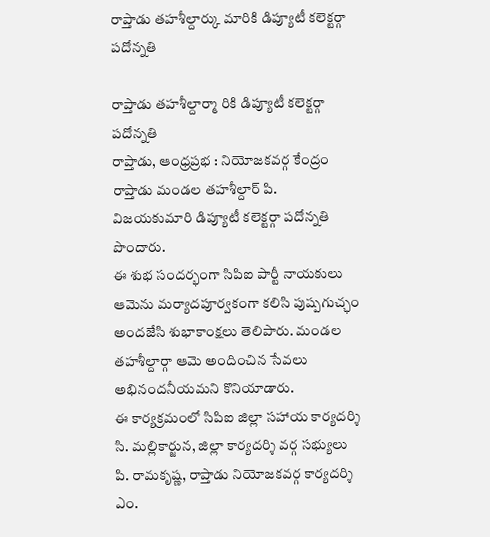రాప్తాడు తహశీల్దార్కు మారికి డిప్యూటీ కలెక్టర్గా పదోన్నతి

రాప్తాడు తహశీల్దార్మా రికి డిప్యూటీ కలెక్టర్గా పదోన్నతి
రాప్తాడు, ఆంధ్రప్రభ : నియోజకవర్గ కేంద్రం రాప్తాడు మండల తహశీల్దార్ పి. విజయకుమారి డిప్యూటీ కలెక్టర్గా పదోన్నతి పొందారు.
ఈ శుభ సందర్భంగా సిపిఐ పార్టీ నాయకులు ఆమెను మర్యాదపూర్వకంగా కలిసి పుష్పగుచ్ఛం అందజేసి శుభాకాంక్షలు తెలిపారు. మండల తహశీల్దార్గా ఆమె అందించిన సేవలు అభినందనీయమని కొనియాడారు.
ఈ కార్యక్రమంలో సిపిఐ జిల్లా సహాయ కార్యదర్శి సి. మల్లికార్జున, జిల్లా కార్యదర్శి వర్గ సభ్యులు పి. రామకృష్ణ, రాప్తాడు నియోజకవర్గ కార్యదర్శి ఎం.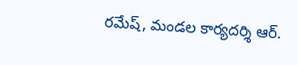రమేష్, మండల కార్యదర్శి ఆర్.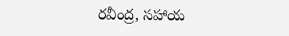రవీంద్ర, సహాయ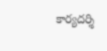కార్యదర్శి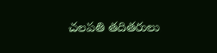చలపతి తదితరులు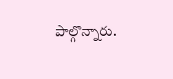పాల్గొన్నారు.